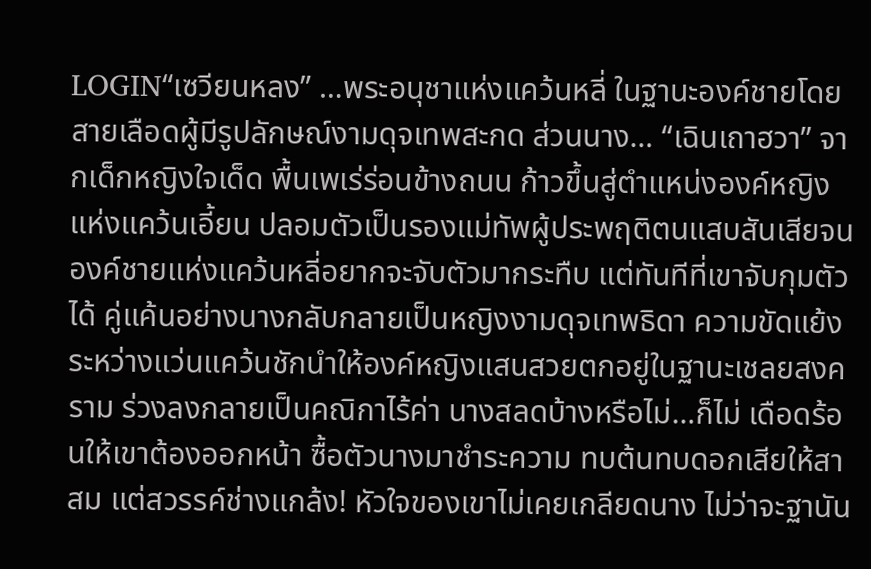LOGIN“เซวียนหลง” …พระอนุชาแห่งแคว้นหลี่ ในฐานะองค์ชายโดยสายเลือดผู้มีรูปลักษณ์งามดุจเทพสะกด ส่วนนาง… “เฉินเถาฮวา” จากเด็กหญิงใจเด็ด พื้นเพเร่ร่อนข้างถนน ก้าวขึ้นสู่ตำแหน่งองค์หญิงแห่งแคว้นเอี้ยน ปลอมตัวเป็นรองแม่ทัพผู้ประพฤติตนแสบสันเสียจนองค์ชายแห่งแคว้นหลี่อยากจะจับตัวมากระทืบ แต่ทันทีที่เขาจับกุมตัวได้ คู่แค้นอย่างนางกลับกลายเป็นหญิงงามดุจเทพธิดา ความขัดแย้งระหว่างแว่นแคว้นชักนำให้องค์หญิงแสนสวยตกอยู่ในฐานะเชลยสงคราม ร่วงลงกลายเป็นคณิกาไร้ค่า นางสลดบ้างหรือไม่…ก็ไม่ เดือดร้อนให้เขาต้องออกหน้า ซื้อตัวนางมาชำระความ ทบต้นทบดอกเสียให้สาสม แต่สวรรค์ช่างแกล้ง! หัวใจของเขาไม่เคยเกลียดนาง ไม่ว่าจะฐานัน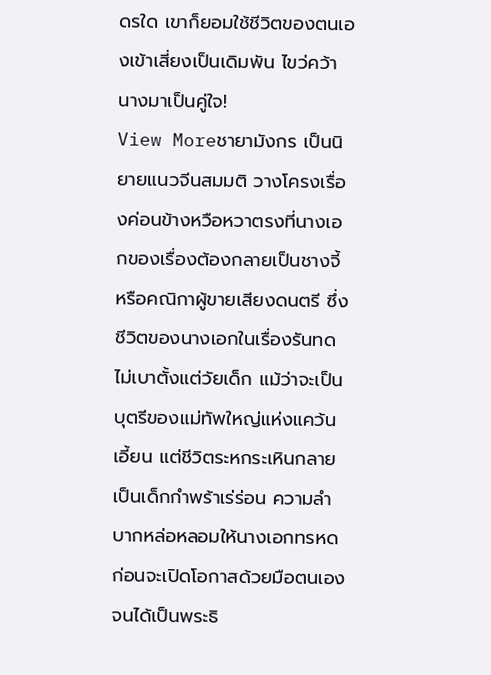ดรใด เขาก็ยอมใช้ชีวิตของตนเองเข้าเสี่ยงเป็นเดิมพัน ไขว่คว้านางมาเป็นคู่ใจ!
View Moreชายามังกร เป็นนิยายแนวจีนสมมติ วางโครงเรื่องค่อนข้างหวือหวาตรงที่นางเอกของเรื่องต้องกลายเป็นชางจี้ หรือคณิกาผู้ขายเสียงดนตรี ซึ่งชีวิตของนางเอกในเรื่องรันทดไม่เบาตั้งแต่วัยเด็ก แม้ว่าจะเป็นบุตรีของแม่ทัพใหญ่แห่งแคว้นเอี้ยน แต่ชีวิตระหกระเหินกลายเป็นเด็กกำพร้าเร่ร่อน ความลำบากหล่อหลอมให้นางเอกทรหด ก่อนจะเปิดโอกาสด้วยมือตนเองจนได้เป็นพระธิ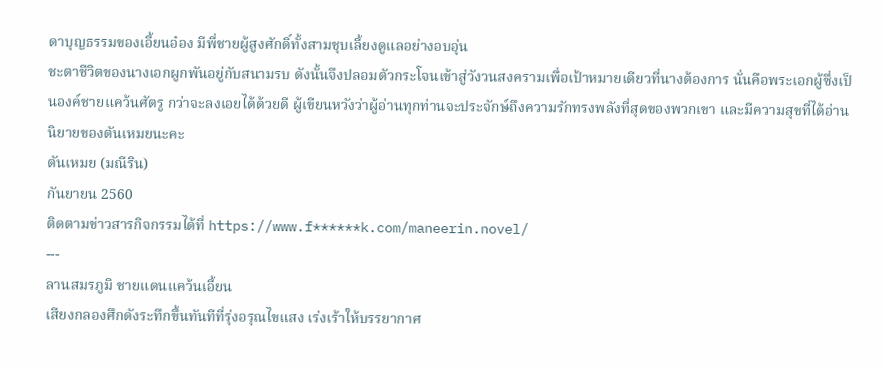ดาบุญธรรมของเอี้ยนอ๋อง มีพี่ชายผู้สูงศักดิ์ทั้งสามชุบเลี้ยงดูแลอย่างอบอุ่น
ชะตาชีวิตของนางเอกผูกพันอยู่กับสนามรบ ดังนั้นจึงปลอมตัวกระโจนเข้าสู่วังวนสงครามเพื่อเป้าหมายเดียวที่นางต้องการ นั่นคือพระเอกผู้ซึ่งเป็นองค์ชายแคว้นศัตรู กว่าจะลงเอยได้ด้วยดี ผู้เขียนหวังว่าผู้อ่านทุกท่านจะประจักษ์ถึงความรักทรงพลังที่สุดของพวกเขา และมีความสุขที่ได้อ่านนิยายของตันเหมยนะคะ
ตันเหมย (มณีริน)
กันยายน 2560
ติดตามข่าวสารกิจกรรมได้ที่ https://www.f******k.com/maneerin.novel/
---
ลานสมรภูมิ ชายแดนแคว้นเอี้ยน
เสียงกลองศึกดังระทึกขึ้นทันทีที่รุ่งอรุณไขแสง เร่งเร้าให้บรรยากาศ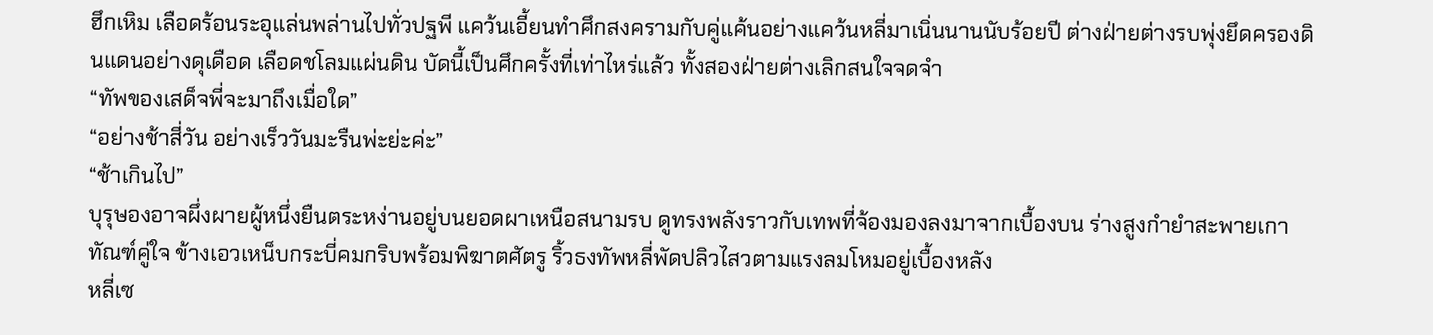ฮึกเหิม เลือดร้อนระอุแล่นพล่านไปทั่วปฐพี แคว้นเอี้ยนทำศึกสงครามกับคู่แค้นอย่างแคว้นหลี่มาเนิ่นนานนับร้อยปี ต่างฝ่ายต่างรบพุ่งยึดครองดินแดนอย่างดุเดือด เลือดชโลมแผ่นดิน บัดนี้เป็นศึกครั้งที่เท่าไหร่แล้ว ทั้งสองฝ่ายต่างเลิกสนใจจดจำ
“ทัพของเสด็จพี่จะมาถึงเมื่อใด”
“อย่างช้าสี่วัน อย่างเร็ววันมะรืนพ่ะย่ะค่ะ”
“ช้าเกินไป”
บุรุษองอาจผึ่งผายผู้หนึ่งยืนตระหง่านอยู่บนยอดผาเหนือสนามรบ ดูทรงพลังราวกับเทพที่จ้องมองลงมาจากเบื้องบน ร่างสูงกำยำสะพายเกาทัณฑ์คู่ใจ ข้างเอวเหน็บกระบี่คมกริบพร้อมพิฆาตศัตรู ริ้วธงทัพหลี่พัดปลิวไสวตามแรงลมโหมอยู่เบื้องหลัง
หลี่เซ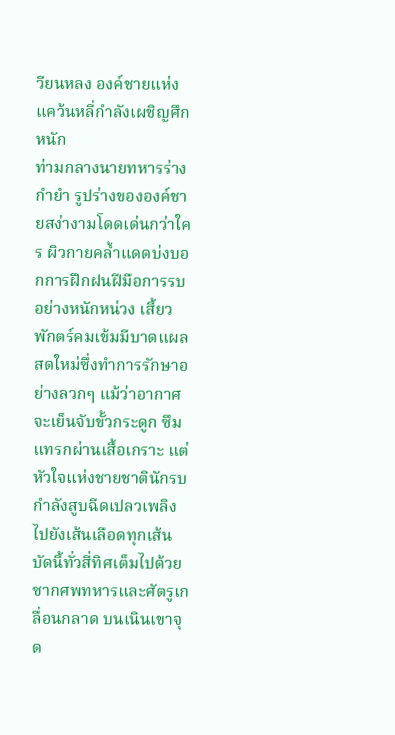วียนหลง องค์ชายแห่งแคว้นหลี่กำลังเผชิญศึกหนัก
ท่ามกลางนายทหารร่างกำยำ รูปร่างขององค์ชายสง่างามโดดเด่นกว่าใคร ผิวกายคล้ำแดดบ่งบอกการฝึกฝนฝีมือการรบอย่างหนักหน่วง เสี้ยวพักตร์คมเข้มมีบาดแผลสดใหม่ซึ่งทำการรักษาอย่างลวกๆ แม้ว่าอากาศจะเย็นจับขั้วกระดูก ซึมแทรกผ่านเสื้อเกราะ แต่หัวใจแห่งชายชาตินักรบกำลังสูบฉีดเปลวเพลิงไปยังเส้นเลือดทุกเส้น บัดนี้ทั่วสี่ทิศเต็มไปด้วยซากศพทหารและศัตรูเกลื่อนกลาด บนเนินเขาจุด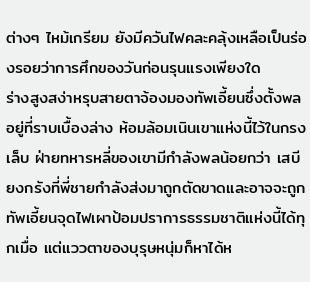ต่างๆ ไหม้เกรียม ยังมีควันไฟคละคลุ้งเหลือเป็นร่องรอยว่าการศึกของวันก่อนรุนแรงเพียงใด
ร่างสูงสง่าหรุบสายตาจ้องมองทัพเอี้ยนซึ่งตั้งพลอยู่ที่ราบเบื้องล่าง ห้อมล้อมเนินเขาแห่งนี้ไว้ในกรงเล็บ ฝ่ายทหารหลี่ของเขามีกำลังพลน้อยกว่า เสบียงกรังที่พี่ชายกำลังส่งมาถูกตัดขาดและอาจจะถูกทัพเอี้ยนจุดไฟเผาป้อมปราการธรรมชาติแห่งนี้ได้ทุกเมื่อ แต่แววตาของบุรุษหนุ่มก็หาได้ห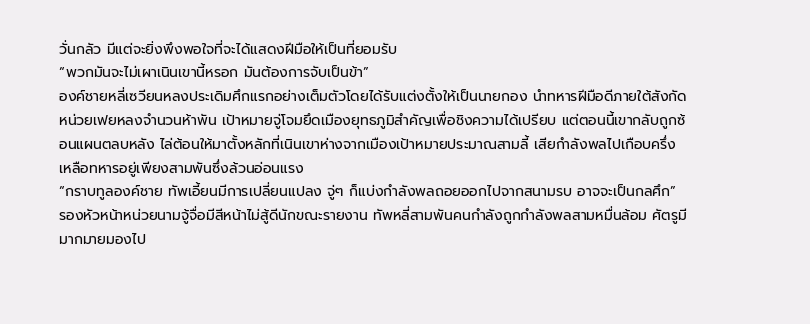วั่นกลัว มีแต่จะยิ่งพึงพอใจที่จะได้แสดงฝีมือให้เป็นที่ยอมรับ
“พวกมันจะไม่เผาเนินเขานี้หรอก มันต้องการจับเป็นข้า”
องค์ชายหลี่เซวียนหลงประเดิมศึกแรกอย่างเต็มตัวโดยได้รับแต่งตั้งให้เป็นนายกอง นำทหารฝีมือดีภายใต้สังกัดหน่วยเฟยหลงจำนวนห้าพัน เป้าหมายจู่โจมยึดเมืองยุทธภูมิสำคัญเพื่อชิงความได้เปรียบ แต่ตอนนี้เขากลับถูกซ้อนแผนตลบหลัง ไล่ต้อนให้มาตั้งหลักที่เนินเขาห่างจากเมืองเป้าหมายประมาณสามลี้ เสียกำลังพลไปเกือบครึ่ง เหลือทหารอยู่เพียงสามพันซึ่งล้วนอ่อนแรง
“กราบทูลองค์ชาย ทัพเอี้ยนมีการเปลี่ยนแปลง จู่ๆ ก็แบ่งกำลังพลถอยออกไปจากสนามรบ อาจจะเป็นกลศึก”
รองหัวหน้าหน่วยนามจู้จื่อมีสีหน้าไม่สู้ดีนักขณะรายงาน ทัพหลี่สามพันคนกำลังถูกกำลังพลสามหมื่นล้อม ศัตรูมีมากมายมองไป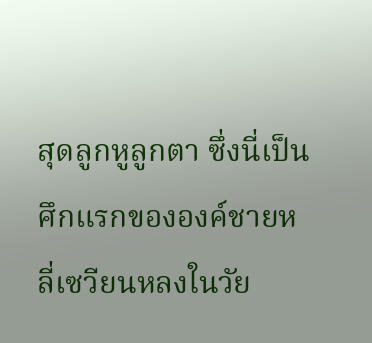สุดลูกหูลูกตา ซึ่งนี่เป็นศึกแรกขององค์ชายหลี่เซวียนหลงในวัย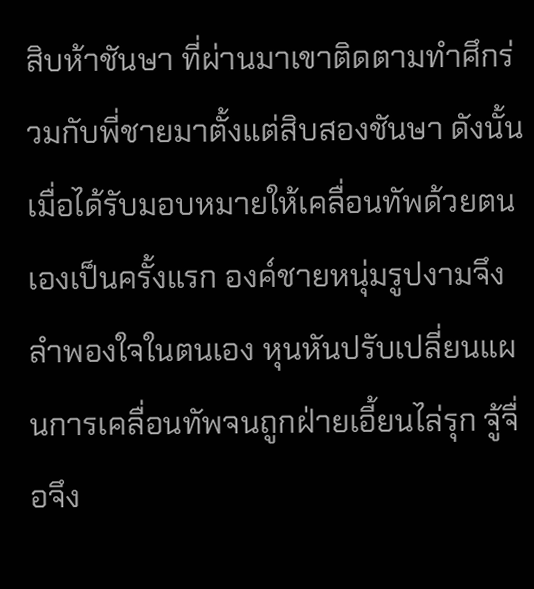สิบห้าชันษา ที่ผ่านมาเขาติดตามทำศึกร่วมกับพี่ชายมาตั้งแต่สิบสองชันษา ดังนั้นเมื่อได้รับมอบหมายให้เคลื่อนทัพด้วยตนเองเป็นครั้งแรก องค์ชายหนุ่มรูปงามจึงลำพองใจในตนเอง หุนหันปรับเปลี่ยนแผนการเคลื่อนทัพจนถูกฝ่ายเอี้ยนไล่รุก จู้จื่อจึง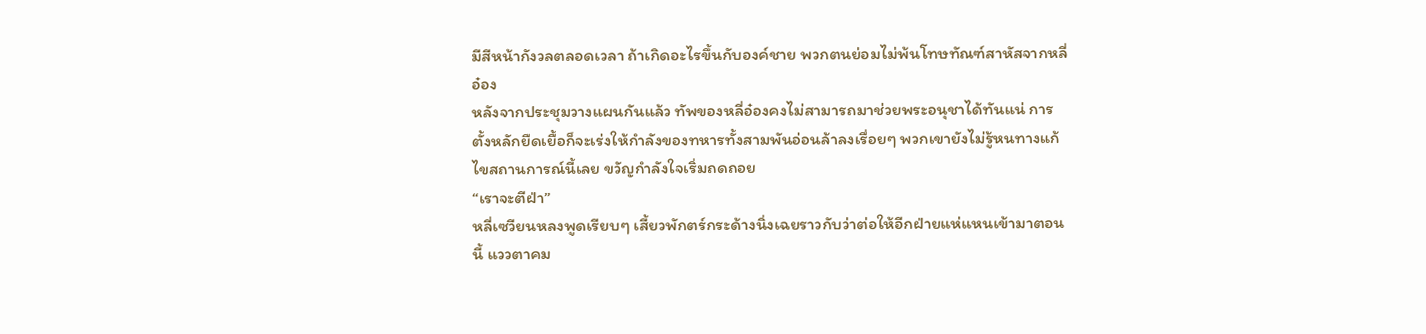มีสีหน้ากังวลตลอดเวลา ถ้าเกิดอะไรขึ้นกับองค์ชาย พวกตนย่อมไม่พ้นโทษทัณฑ์สาหัสจากหลี่อ๋อง
หลังจากประชุมวางแผนกันแล้ว ทัพของหลี่อ๋องคงไม่สามารถมาช่วยพระอนุชาได้ทันแน่ การตั้งหลักยืดเยื้อก็จะเร่งให้กำลังของทหารทั้งสามพันอ่อนล้าลงเรื่อยๆ พวกเขายังไม่รู้หนทางแก้ไขสถานการณ์นี้เลย ขวัญกำลังใจเริ่มถดถอย
“เราจะตีฝ่า”
หลี่เซวียนหลงพูดเรียบๆ เสี้ยวพักตร์กระด้างนิ่งเฉยราวกับว่าต่อให้อีกฝ่ายแห่แหนเข้ามาตอนนี้ แววตาคม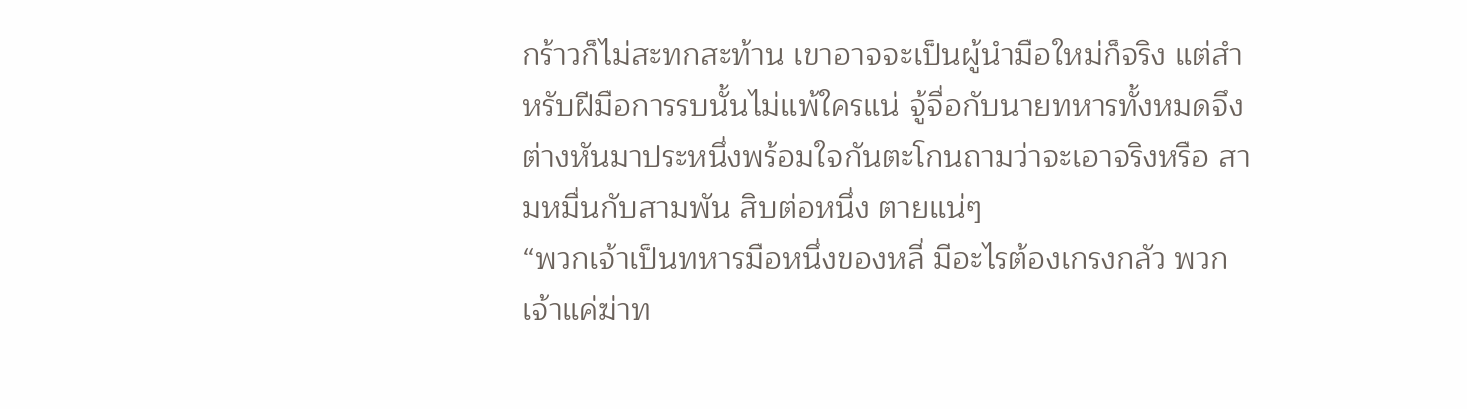กร้าวก็ไม่สะทกสะท้าน เขาอาจจะเป็นผู้นำมือใหม่ก็จริง แต่สำหรับฝีมือการรบนั้นไม่แพ้ใครแน่ จู้จื่อกับนายทหารทั้งหมดจึงต่างหันมาประหนึ่งพร้อมใจกันตะโกนถามว่าจะเอาจริงหรือ สามหมื่นกับสามพัน สิบต่อหนึ่ง ตายแน่ๆ
“พวกเจ้าเป็นทหารมือหนึ่งของหลี่ มีอะไรต้องเกรงกลัว พวกเจ้าแค่ฆ่าท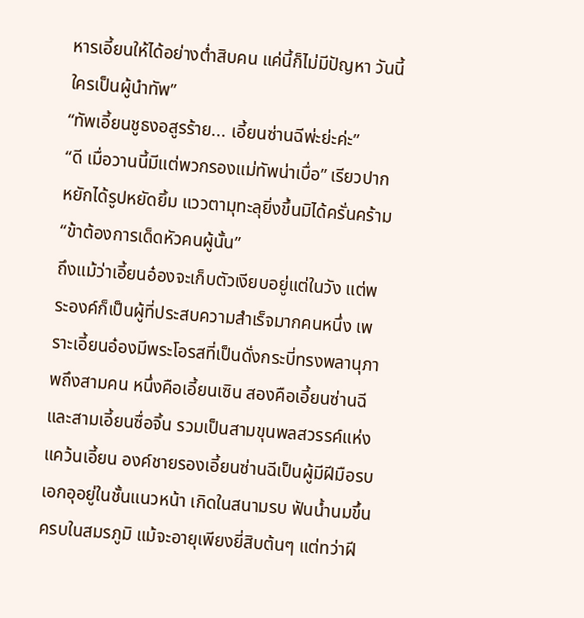หารเอี้ยนให้ได้อย่างต่ำสิบคน แค่นี้ก็ไม่มีปัญหา วันนี้ใครเป็นผู้นำทัพ”
“ทัพเอี้ยนชูธงอสูรร้าย... เอี้ยนซ่านฉีพ่ะย่ะค่ะ”
“ดี เมื่อวานนี้มีแต่พวกรองแม่ทัพน่าเบื่อ” เรียวปากหยักได้รูปหยัดยิ้ม แววตามุทะลุยิ่งขึ้นมิได้ครั่นคร้าม “ข้าต้องการเด็ดหัวคนผู้นั้น”
ถึงแม้ว่าเอี้ยนอ๋องจะเก็บตัวเงียบอยู่แต่ในวัง แต่พระองค์ก็เป็นผู้ที่ประสบความสำเร็จมากคนหนึ่ง เพราะเอี้ยนอ๋องมีพระโอรสที่เป็นดั่งกระบี่ทรงพลานุภาพถึงสามคน หนึ่งคือเอี้ยนเซิน สองคือเอี้ยนซ่านฉีและสามเอี้ยนซื่อจิ้น รวมเป็นสามขุนพลสวรรค์แห่งแคว้นเอี้ยน องค์ชายรองเอี้ยนซ่านฉีเป็นผู้มีฝีมือรบเอกอุอยู่ในชั้นแนวหน้า เกิดในสนามรบ ฟันน้ำนมขึ้นครบในสมรภูมิ แม้จะอายุเพียงยี่สิบต้นๆ แต่ทว่าฝี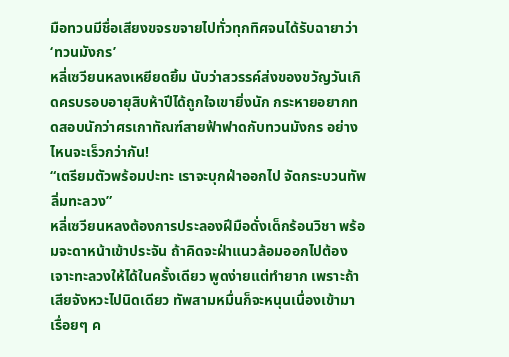มือทวนมีชื่อเสียงขจรขจายไปทั่วทุกทิศจนได้รับฉายาว่า ‘ทวนมังกร’
หลี่เซวียนหลงเหยียดยิ้ม นับว่าสวรรค์ส่งของขวัญวันเกิดครบรอบอายุสิบห้าปีได้ถูกใจเขายิ่งนัก กระหายอยากทดสอบนักว่าศรเกาทัณฑ์สายฟ้าฟาดกับทวนมังกร อย่างไหนจะเร็วกว่ากัน!
“เตรียมตัวพร้อมปะทะ เราจะบุกฝ่าออกไป จัดกระบวนทัพลิ่มทะลวง”
หลี่เซวียนหลงต้องการประลองฝีมือดั่งเด็กร้อนวิชา พร้อมจะดาหน้าเข้าประจัน ถ้าคิดจะฝ่าแนวล้อมออกไปต้องเจาะทะลวงให้ได้ในครั้งเดียว พูดง่ายแต่ทำยาก เพราะถ้าเสียจังหวะไปนิดเดียว ทัพสามหมื่นก็จะหนุนเนื่องเข้ามาเรื่อยๆ ค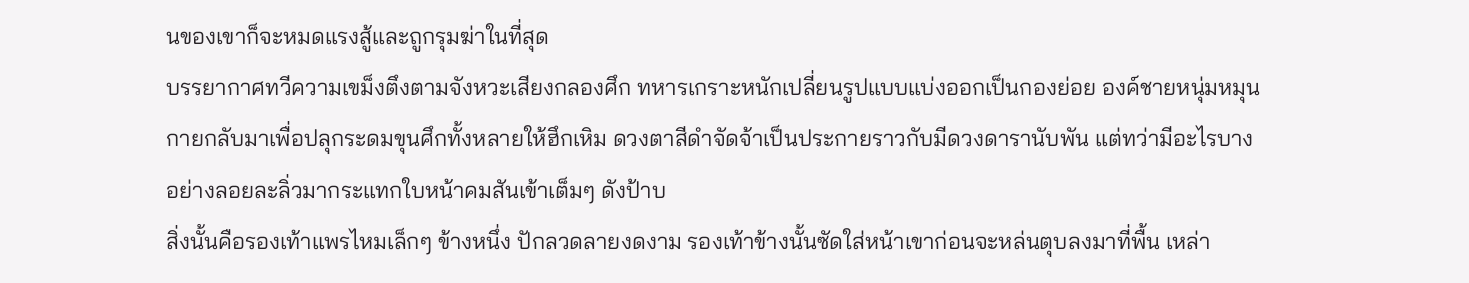นของเขาก็จะหมดแรงสู้และถูกรุมฆ่าในที่สุด
บรรยากาศทวีความเขม็งตึงตามจังหวะเสียงกลองศึก ทหารเกราะหนักเปลี่ยนรูปแบบแบ่งออกเป็นกองย่อย องค์ชายหนุ่มหมุนกายกลับมาเพื่อปลุกระดมขุนศึกทั้งหลายให้ฮึกเหิม ดวงตาสีดำจัดจ้าเป็นประกายราวกับมีดวงดารานับพัน แต่ทว่ามีอะไรบางอย่างลอยละลิ่วมากระแทกใบหน้าคมสันเข้าเต็มๆ ดังป้าบ
สิ่งนั้นคือรองเท้าแพรไหมเล็กๆ ข้างหนึ่ง ปักลวดลายงดงาม รองเท้าข้างนั้นซัดใส่หน้าเขาก่อนจะหล่นตุบลงมาที่พื้น เหล่า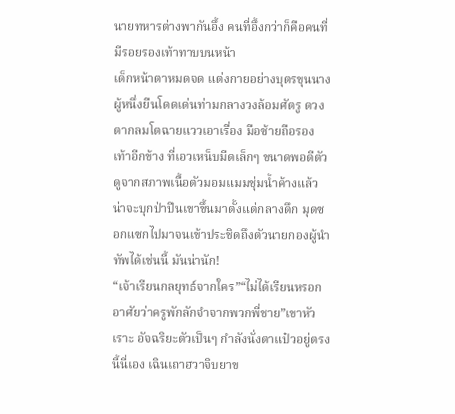นายทหารต่างพากันอึ้ง คนที่อึ้งกว่าก็คือคนที่มีรอยรองเท้าทาบบนหน้า
เด็กหน้าตาหมดจด แต่งกายอย่างบุตรขุนนางผู้หนึ่งยืนโดดเด่นท่ามกลางวงล้อมศัตรู ดวงตากลมโตฉายแววเอาเรื่อง มือซ้ายถือรองเท้าอีกข้าง ที่เอวเหน็บมีดเล็กๆ ขนาดพอดีตัว ดูจากสภาพเนื้อตัวมอมแมมชุ่มน้ำค้างแล้วน่าจะบุกป่าปีนเขาขึ้นมาตั้งแต่กลางดึก มุดซอกแซกไปมาจนเข้าประชิดถึงตัวนายกองผู้นำทัพได้เช่นนี้ มันน่านัก!
“เจ้าเรียนกลยุทธ์จากใคร”“ไม่ได้เรียนหรอก อาศัยว่าครูพักลักจำจากพวกพี่ชาย”เขาหัวเราะ อัจฉริยะตัวเป็นๆ กำลังนั่งตาแป๋วอยู่ตรงนี้นี่เอง เฉินเถาฮวาจิบยาข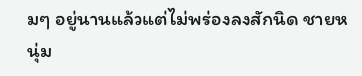มๆ อยู่นานแล้วแต่ไม่พร่องลงสักนิด ชายหนุ่ม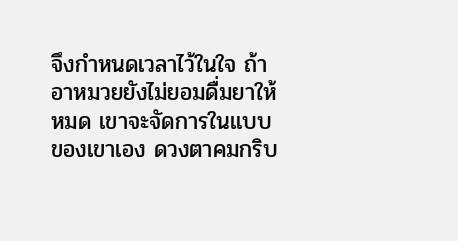จึงกำหนดเวลาไว้ในใจ ถ้าอาหมวยยังไม่ยอมดื่มยาให้หมด เขาจะจัดการในแบบของเขาเอง ดวงตาคมกริบ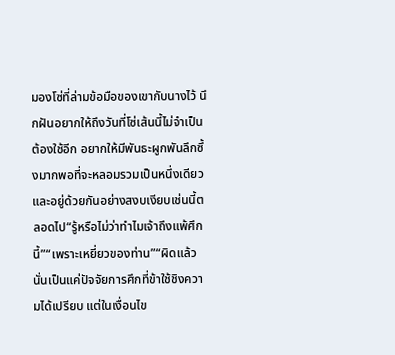มองโซ่ที่ล่ามข้อมือของเขากับนางไว้ นึกฝันอยากให้ถึงวันที่โซ่เส้นนี้ไม่จำเป็นต้องใช้อีก อยากให้มีพันธะผูกพันลึกซึ้งมากพอที่จะหลอมรวมเป็นหนึ่งเดียวและอยู่ด้วยกันอย่างสงบเงียบเช่นนี้ตลอดไป“รู้หรือไม่ว่าทำไมเจ้าถึงแพ้ศึกนี้”“เพราะเหยี่ยวของท่าน”“ผิดแล้ว นั่นเป็นแค่ปัจจัยการศึกที่ข้าใช้ชิงความได้เปรียบ แต่ในเงื่อนไข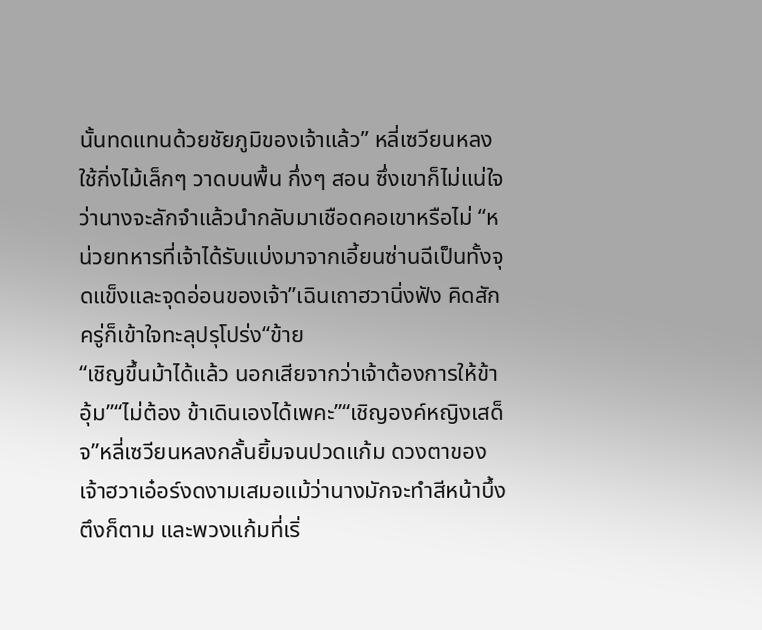นั้นทดแทนด้วยชัยภูมิของเจ้าแล้ว” หลี่เซวียนหลงใช้กิ่งไม้เล็กๆ วาดบนพื้น กึ่งๆ สอน ซึ่งเขาก็ไม่แน่ใจว่านางจะลักจำแล้วนำกลับมาเชือดคอเขาหรือไม่ “หน่วยทหารที่เจ้าได้รับแบ่งมาจากเอี้ยนซ่านฉีเป็นทั้งจุดแข็งและจุดอ่อนของเจ้า”เฉินเถาฮวานิ่งฟัง คิดสักครู่ก็เข้าใจทะลุปรุโปร่ง“ข้าย
“เชิญขึ้นม้าได้แล้ว นอกเสียจากว่าเจ้าต้องการให้ข้าอุ้ม”“ไม่ต้อง ข้าเดินเองได้เพคะ”“เชิญองค์หญิงเสด็จ”หลี่เซวียนหลงกลั้นยิ้มจนปวดแก้ม ดวงตาของเจ้าฮวาเอ๋อร์งดงามเสมอแม้ว่านางมักจะทำสีหน้าบึ้งตึงก็ตาม และพวงแก้มที่เริ่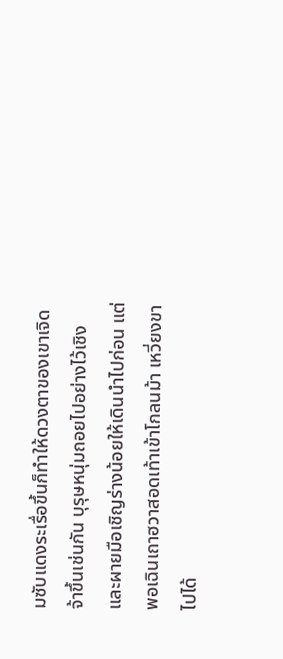มซับแดงระเรื่อขึ้นก็ทำให้ดวงตาของเขาเจิดจ้าขึ้นเช่นกัน บุรุษหนุ่มถอยไปอย่างไว้เชิงและผายมือเชิญร่างน้อยให้เดินนำไปก่อน แต่พอเฉินเถาฮวาสอดเท้าเข้าโกลนม้า เหวี่ยงขาไปได้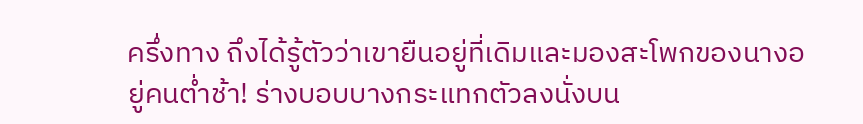ครึ่งทาง ถึงได้รู้ตัวว่าเขายืนอยู่ที่เดิมและมองสะโพกของนางอยู่คนต่ำช้า! ร่างบอบบางกระแทกตัวลงนั่งบน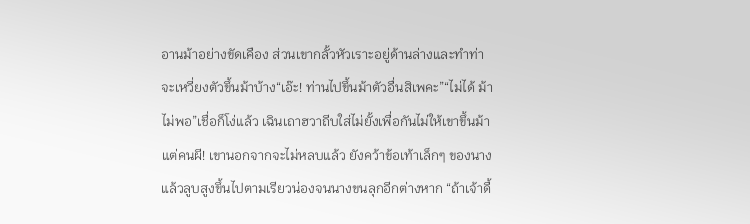อานม้าอย่างขัดเคือง ส่วนเขากลั้วหัวเราะอยู่ด้านล่างและทำท่าจะเหวี่ยงตัวขึ้นม้าบ้าง“เอ๊ะ! ท่านไปขึ้นม้าตัวอื่นสิเพคะ”“ไม่ได้ ม้าไม่พอ”เชื่อก็โง่แล้ว เฉินเถาฮวาถีบใส่ไม่ยั้งเพื่อกันไม่ให้เขาขึ้นม้า แต่คนผี! เขานอกจากจะไม่หลบแล้ว ยังคว้าข้อเท้าเล็กๆ ของนางแล้วลูบสูงขึ้นไปตามเรียวน่องจนนางขนลุกอีกต่างหาก “ถ้าเจ้าดื้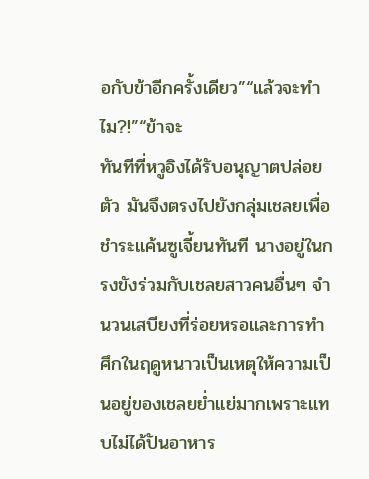อกับข้าอีกครั้งเดียว”“แล้วจะทำไม?!”“ข้าจะ
ทันทีที่หวูอิงได้รับอนุญาตปล่อยตัว มันจึงตรงไปยังกลุ่มเชลยเพื่อชำระแค้นซูเจี้ยนทันที นางอยู่ในกรงขังร่วมกับเชลยสาวคนอื่นๆ จำนวนเสบียงที่ร่อยหรอและการทำศึกในฤดูหนาวเป็นเหตุให้ความเป็นอยู่ของเชลยย่ำแย่มากเพราะแทบไม่ได้ปันอาหาร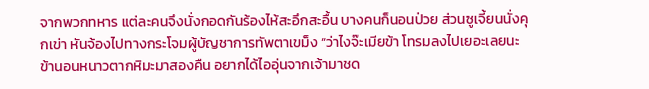จากพวกทหาร แต่ละคนจึงนั่งกอดกันร้องไห้สะอึกสะอื้น บางคนก็นอนป่วย ส่วนซูเจี้ยนนั่งคุกเข่า หันจ้องไปทางกระโจมผู้บัญชาการทัพตาเขม็ง “ว่าไงจ๊ะเมียข้า โทรมลงไปเยอะเลยนะ ข้านอนหนาวตากหิมะมาสองคืน อยากได้ไออุ่นจากเจ้ามาชด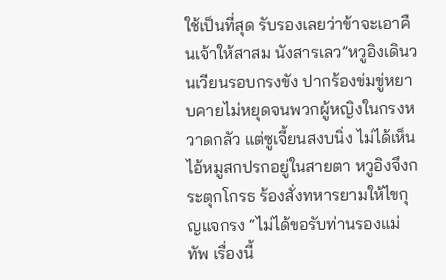ใช้เป็นที่สุด รับรองเลยว่าข้าจะเอาคืนเจ้าให้สาสม นังสารเลว”หวูอิงเดินวนเวียนรอบกรงขัง ปากร้องข่มขู่หยาบคายไม่หยุดจนพวกผู้หญิงในกรงหวาดกลัว แต่ซูเจี้ยนสงบนิ่ง ไม่ได้เห็นไอ้หมูสกปรกอยู่ในสายตา หวูอิงจึงกระตุกโกรธ ร้องสั่งทหารยามให้ไขกุญแจกรง “ไม่ได้ขอรับท่านรองแม่ทัพ เรื่องนี้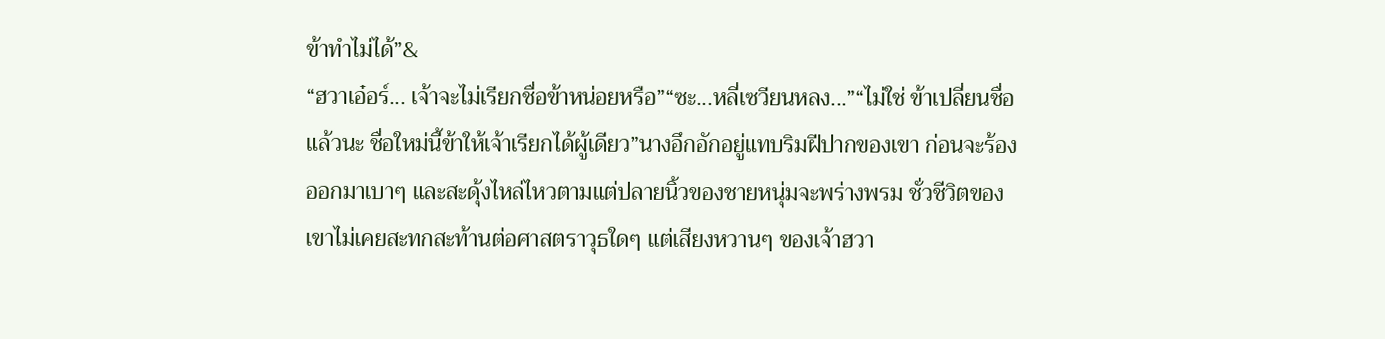ข้าทำไม่ได้”&
“ฮวาเอ๋อร์... เจ้าจะไม่เรียกชื่อข้าหน่อยหรือ”“ซะ...หลี่เซวียนหลง...”“ไม่ใช่ ข้าเปลี่ยนชื่อแล้วนะ ชื่อใหม่นี้ข้าให้เจ้าเรียกได้ผู้เดียว”นางอึกอักอยู่แทบริมฝีปากของเขา ก่อนจะร้องออกมาเบาๆ และสะดุ้งไหล่ไหวตามแต่ปลายนิ้วของชายหนุ่มจะพร่างพรม ชั่วชีวิตของเขาไม่เคยสะทกสะท้านต่อศาสตราวุธใดๆ แต่เสียงหวานๆ ของเจ้าฮวา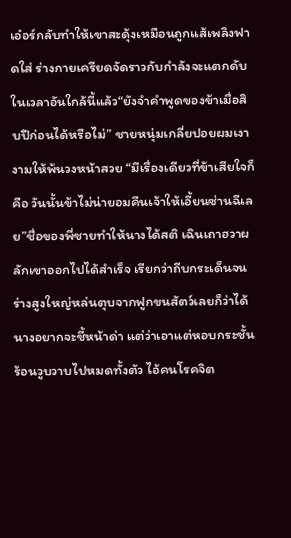เอ๋อร์กลับทำให้เขาสะดุ้งเหมือนถูกแส้เพลิงฟาดใส่ ร่างกายเครียดจัดราวกับกำลังจะแตกดับในเวลาอันใกล้นี้แล้ว“ยังจำคำพูดของข้าเมื่อสิบปีก่อนได้หรือไม่” ชายหนุ่มเกลี่ยปอยผมเงางามให้พ้นวงหน้าสวย “มีเรื่องเดียวที่ข้าเสียใจก็คือ วันนั้นข้าไม่น่ายอมคืนเจ้าให้เอี้ยนซ่านฉีเลย”ชื่อของพี่ชายทำให้นางได้สติ เฉินเถาฮวาผลักเขาออกไปได้สำเร็จ เรียกว่าถีบกระเด็นจนร่างสูงใหญ่หล่นตุบจากฟูกขนสัตว์เลยก็ว่าได้ นางอยากจะชี้หน้าด่า แต่ว่าเอาแต่หอบกระชั้น ร้อนวูบวาบไปหมดทั้งตัว ไอ้คนโรคจิต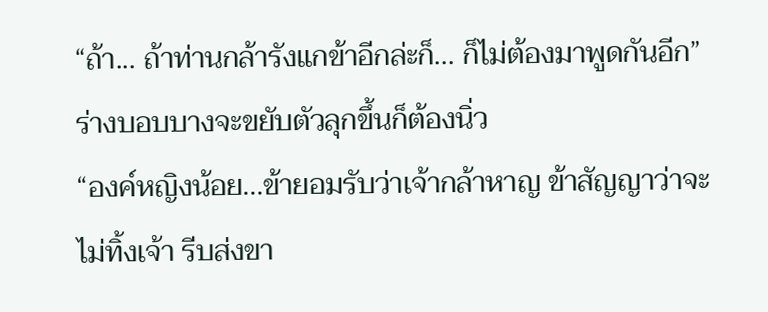“ถ้า... ถ้าท่านกล้ารังแกข้าอีกล่ะก็... ก็ไม่ต้องมาพูดกันอีก”ร่างบอบบางจะขยับตัวลุกขึ้นก็ต้องนิ่ว
“องค์หญิงน้อย...ข้ายอมรับว่าเจ้ากล้าหาญ ข้าสัญญาว่าจะไม่ทิ้งเจ้า รีบส่งขา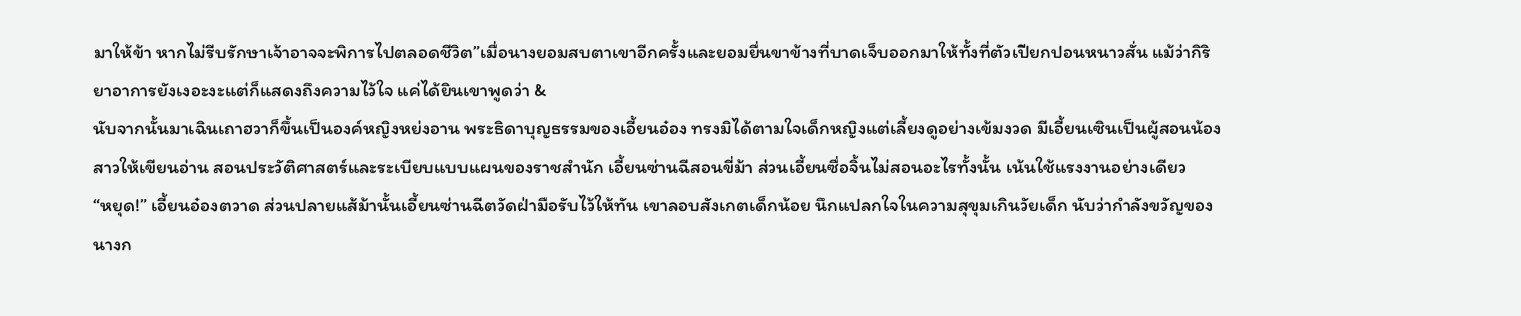มาให้ข้า หากไม่รีบรักษาเจ้าอาจจะพิการไปตลอดชีวิต”เมื่อนางยอมสบตาเขาอีกครั้งและยอมยื่นขาข้างที่บาดเจ็บออกมาให้ทั้งที่ตัวเปียกปอนหนาวสั่น แม้ว่ากิริยาอาการยังเงอะงะแต่ก็แสดงถึงความไว้ใจ แค่ได้ยินเขาพูดว่า &
นับจากนั้นมาเฉินเถาฮวาก็ขึ้นเป็นองค์หญิงหย่งอาน พระธิดาบุญธรรมของเอี้ยนอ๋อง ทรงมิได้ตามใจเด็กหญิงแต่เลี้ยงดูอย่างเข้มงวด มีเอี้ยนเซินเป็นผู้สอนน้องสาวให้เขียนอ่าน สอนประวัติศาสตร์และระเบียบแบบแผนของราชสำนัก เอี้ยนซ่านฉีสอนขี่ม้า ส่วนเอี้ยนซื่อจิ้นไม่สอนอะไรทั้งนั้น เน้นใช้แรงงานอย่างเดียว
“หยุด!” เอี้ยนอ๋องตวาด ส่วนปลายแส้ม้านั้นเอี้ยนซ่านฉีตวัดฝ่ามือรับไว้ให้ทัน เขาลอบสังเกตเด็กน้อย นึกแปลกใจในความสุขุมเกินวัยเด็ก นับว่ากำลังขวัญของนางก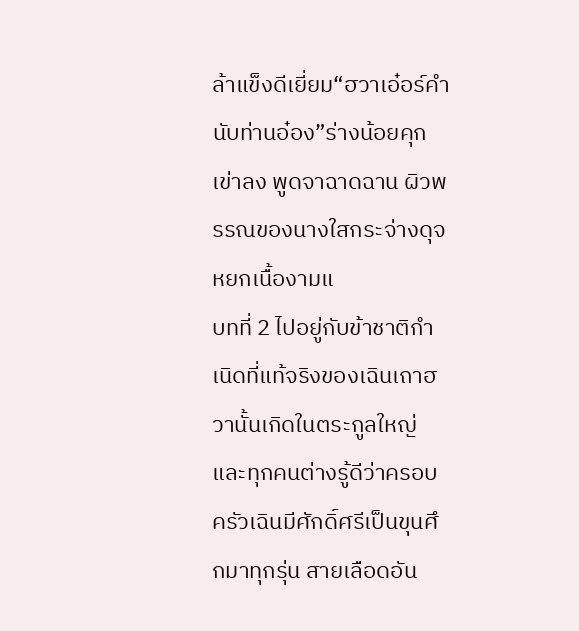ล้าแข็งดีเยี่ยม“ฮวาเอ๋อร์คำนับท่านอ๋อง”ร่างน้อยคุกเข่าลง พูดจาฉาดฉาน ผิวพรรณของนางใสกระจ่างดุจหยกเนื้องามแ
บทที่ 2 ไปอยู่กับข้าชาติกำเนิดที่แท้จริงของเฉินเถาฮวานั้นเกิดในตระกูลใหญ่ และทุกคนต่างรู้ดีว่าครอบครัวเฉินมีศักดิ์ศรีเป็นขุนศึกมาทุกรุ่น สายเลือดอัน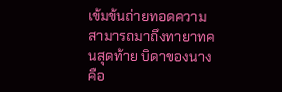เข้มข้นถ่ายทอดความสามารถมาถึงทายาทคนสุดท้าย บิดาของนางคือ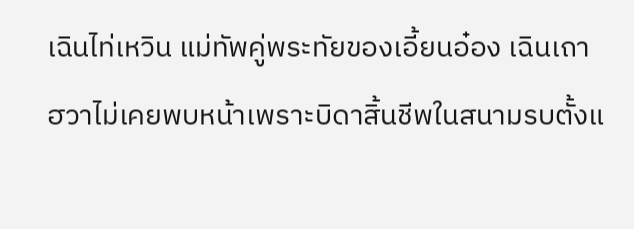เฉินไท่เหวิน แม่ทัพคู่พระทัยของเอี้ยนอ๋อง เฉินเถาฮวาไม่เคยพบหน้าเพราะบิดาสิ้นชีพในสนามรบตั้งแ